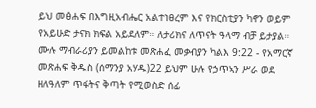ይህ መፅሐፍ በእግዚአብሔር አልተነፀረም እና የክርስቲያን ካኖን ወይም የአይሁድ ታናክ ክፍል አይደለም። ለታሪክና ለጥናት ዓላማ ብቻ ይታያል። ሙሉ ማብራሪያን ይመልከቱ መጽሐፈ መቃብያን ካልእ 9:22 - የአማርኛ መጽሐፍ ቅዱስ (ሰማንያ አሃዱ)22 ይህም ሁሉ የኃጥኣን ሥራ ወደ ዘለዓለም ጥፋትና ቅጣት የሚወስድ ሰፊ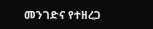መንገድና የተዘረጋ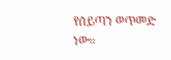የሰይጣን ወጥመድ ነው።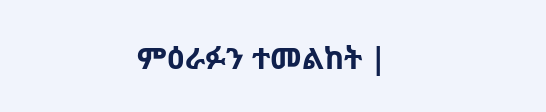ምዕራፉን ተመልከት |